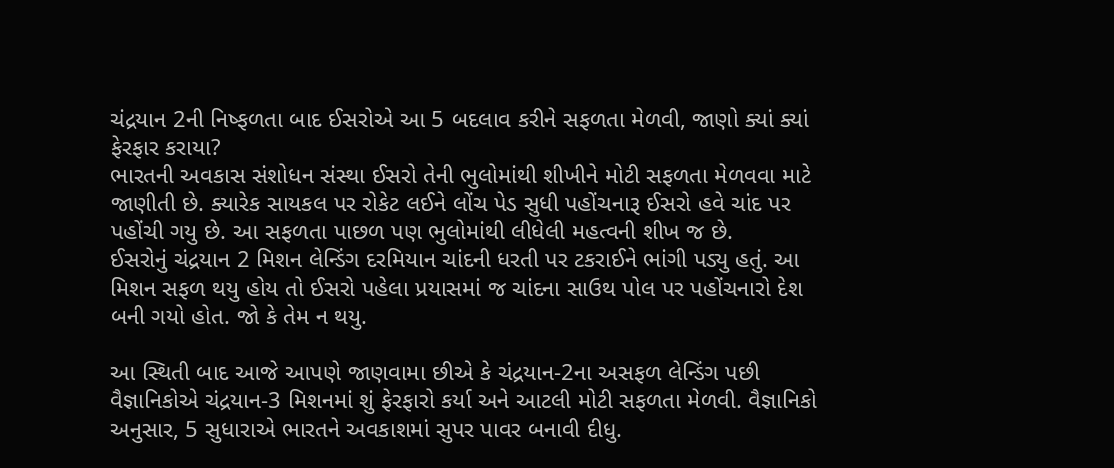ચંદ્રયાન 2ની નિષ્ફળતા બાદ ઈસરોએ આ 5 બદલાવ કરીને સફળતા મેળવી, જાણો ક્યાં ક્યાં ફેરફાર કરાયા?
ભારતની અવકાસ સંશોધન સંસ્થા ઈસરો તેની ભુલોમાંથી શીખીને મોટી સફળતા મેળવવા માટે જાણીતી છે. ક્યારેક સાયકલ પર રોકેટ લઈને લોંચ પેડ સુધી પહોંચનારૂ ઈસરો હવે ચાંદ પર પહોંચી ગયુ છે. આ સફળતા પાછળ પણ ભુલોમાંથી લીધેલી મહત્વની શીખ જ છે.
ઈસરોનું ચંદ્રયાન 2 મિશન લેન્ડિંગ દરમિયાન ચાંદની ધરતી પર ટકરાઈને ભાંગી પડ્યુ હતું. આ મિશન સફળ થયુ હોય તો ઈસરો પહેલા પ્રયાસમાં જ ચાંદના સાઉથ પોલ પર પહોંચનારો દેશ બની ગયો હોત. જો કે તેમ ન થયુ.

આ સ્થિતી બાદ આજે આપણે જાણવામા છીએ કે ચંદ્રયાન-2ના અસફળ લેન્ડિંગ પછી વૈજ્ઞાનિકોએ ચંદ્રયાન-3 મિશનમાં શું ફેરફારો કર્યા અને આટલી મોટી સફળતા મેળવી. વૈજ્ઞાનિકો અનુસાર, 5 સુધારાએ ભારતને અવકાશમાં સુપર પાવર બનાવી દીધુ.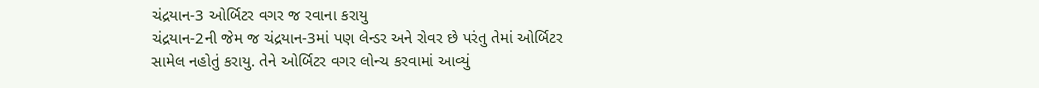ચંદ્રયાન-3 ઓર્બિટર વગર જ રવાના કરાયુ
ચંદ્રયાન-2ની જેમ જ ચંદ્રયાન-3માં પણ લેન્ડર અને રોવર છે પરંતુ તેમાં ઓર્બિટર સામેલ નહોતું કરાયુ. તેને ઓર્બિટર વગર લોન્ચ કરવામાં આવ્યું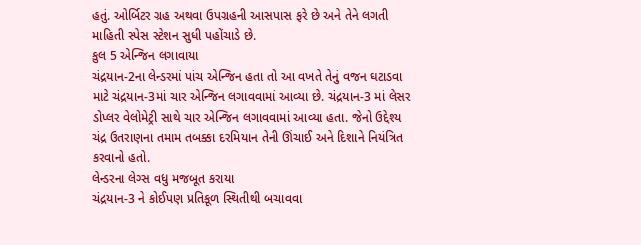હતું. ઓર્બિટર ગ્રહ અથવા ઉપગ્રહની આસપાસ ફરે છે અને તેને લગતી માહિતી સ્પેસ સ્ટેશન સુધી પહોંચાડે છે.
કુલ 5 એન્જિન લગાવાયા
ચંદ્રયાન-2ના લેન્ડરમાં પાંચ એન્જિન હતા તો આ વખતે તેનું વજન ઘટાડવા માટે ચંદ્રયાન-3માં ચાર એન્જિન લગાવવામાં આવ્યા છે. ચંદ્રયાન-3 માં લેસર ડોપ્લર વેલોમેટ્રી સાથે ચાર એન્જિન લગાવવામાં આવ્યા હતા. જેનો ઉદ્દેશ્ય ચંદ્ર ઉતરાણના તમામ તબક્કા દરમિયાન તેની ઊંચાઈ અને દિશાને નિયંત્રિત કરવાનો હતો.
લેન્ડરના લેગ્સ વધુ મજબૂત કરાયા
ચંદ્રયાન-3 ને કોઈપણ પ્રતિકૂળ સ્થિતીથી બચાવવા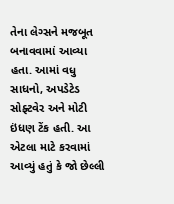તેના લેગ્સને મજબૂત બનાવવામાં આવ્યા હતા. આમાં વધુ સાધનો, અપડેટેડ સોફ્ટવેર અને મોટી ઇંધણ ટેંક હતી. આ એટલા માટે કરવામાં આવ્યું હતું કે જો છેલ્લી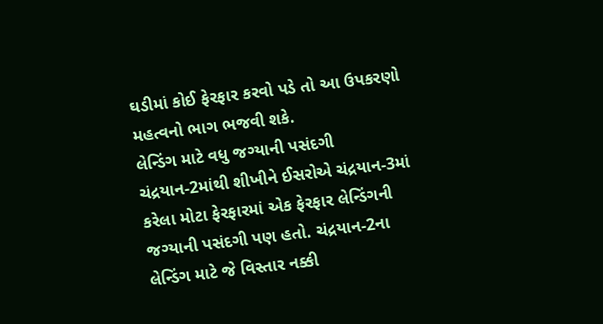ઘડીમાં કોઈ ફેરફાર કરવો પડે તો આ ઉપકરણો મહત્વનો ભાગ ભજવી શકે.
લેન્ડિંગ માટે વધુ જગ્યાની પસંદગી
ચંદ્રયાન-2માંથી શીખીને ઈસરોએ ચંદ્રયાન-3માં કરેલા મોટા ફેરફારમાં એક ફેરફાર લેન્ડિંગની જગ્યાની પસંદગી પણ હતો. ચંદ્રયાન-2ના લેન્ડિંગ માટે જે વિસ્તાર નક્કી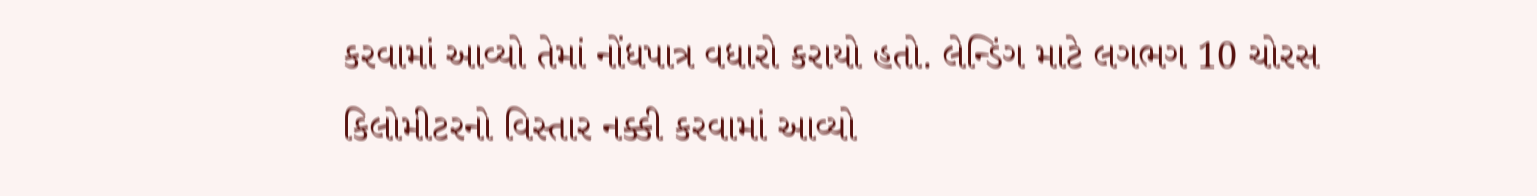કરવામાં આવ્યો તેમાં નોંધપાત્ર વધારો કરાયો હતો. લેન્ડિંગ માટે લગભગ 10 ચોરસ કિલોમીટરનો વિસ્તાર નક્કી કરવામાં આવ્યો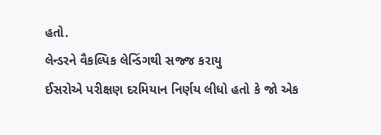હતો.
લેન્ડરને વૈકલ્પિક લેન્ડિંગથી સજ્જ કરાયુ
ઈસરોએ પરીક્ષણ દરમિયાન નિર્ણય લીધો હતો કે જો એક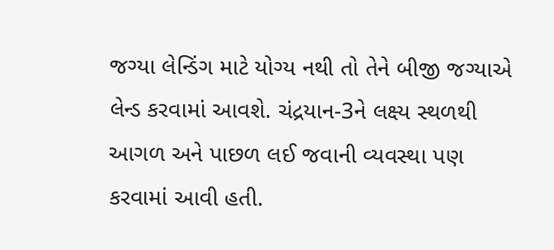જગ્યા લેન્ડિંગ માટે યોગ્ય નથી તો તેને બીજી જગ્યાએ લેન્ડ કરવામાં આવશે. ચંદ્રયાન-3ને લક્ષ્ય સ્થળથી આગળ અને પાછળ લઈ જવાની વ્યવસ્થા પણ કરવામાં આવી હતી.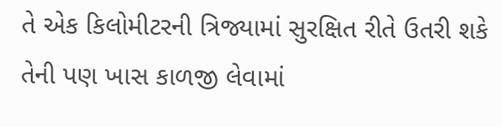તે એક કિલોમીટરની ત્રિજ્યામાં સુરક્ષિત રીતે ઉતરી શકે તેની પણ ખાસ કાળજી લેવામાં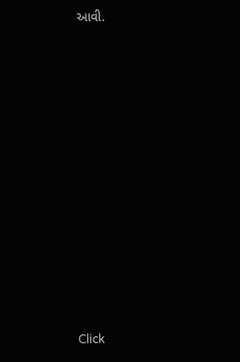આવી.












Click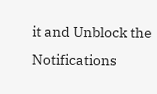it and Unblock the Notifications